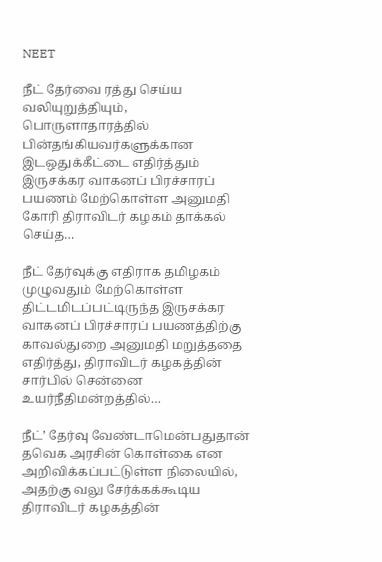NEET

நீட் தேர்வை ரத்து செய்ய வலியுறுத்தியும், பொருளாதாரத்தில் பின்தங்கியவர்களுக்கான இடஒதுக்கீட்டை எதிர்த்தும் இருசக்கர வாகனப் பிரச்சாரப் பயணம் மேற்கொள்ள அனுமதி கோரி திராவிடர் கழகம் தாக்கல் செய்த…

நீட் தேர்வுக்கு எதிராக தமிழகம் முழுவதும் மேற்கொள்ள திட்டமிடப்பட்டிருந்த இருசக்கர வாகனப் பிரச்சாரப் பயணத்திற்கு காவல்துறை அனுமதி மறுத்ததை எதிர்த்து, திராவிடர் கழகத்தின் சார்பில் சென்னை உயர்நீதிமன்றத்தில்…

நீட்’ தேர்வு வேண்டாமென்பதுதான் தவெக அரசின் கொள்கை என அறிவிக்கப்பட்டுள்ள நிலையில், அதற்கு வலு சேர்க்கக்கூடிய திராவிடர் கழகத்தின்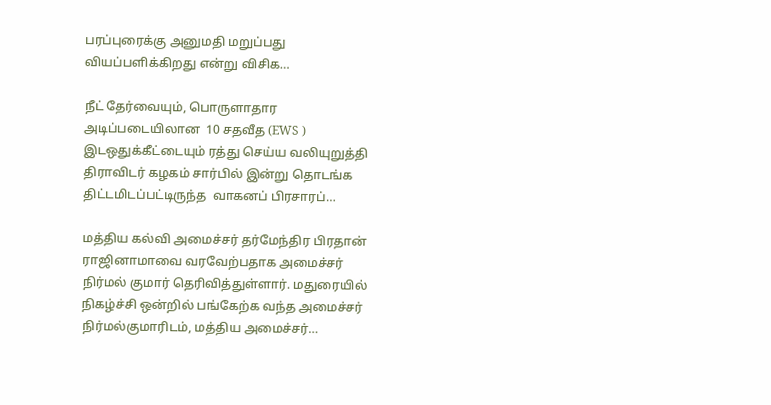பரப்புரைக்கு அனுமதி மறுப்பது வியப்பளிக்கிறது என்று விசிக…

நீட் தேர்வையும், பொருளாதார அடிப்படையிலான  10 சதவீத (EWS ) இடஒதுக்கீட்டையும் ரத்து செய்ய வலியுறுத்தி திராவிடர் கழகம் சார்பில் இன்று தொடங்க திட்டமிடப்பட்டிருந்த  வாகனப் பிரசாரப்…

மத்திய கல்வி அமைச்சர் தர்மேந்திர பிரதான் ராஜினாமாவை வரவேற்பதாக அமைச்சர் நிர்மல் குமார் தெரிவித்துள்ளார். மதுரையில் நிகழ்ச்சி ஒன்றில் பங்கேற்க வந்த அமைச்சர் நிர்மல்குமாரிடம், மத்திய அமைச்சர்…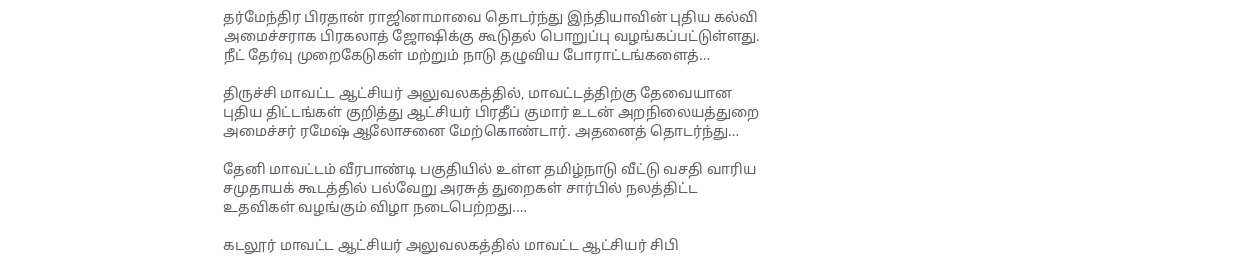தர்மேந்திர பிரதான் ராஜினாமாவை தொடர்ந்து இந்தியாவின் புதிய கல்வி அமைச்சராக பிரகலாத் ஜோஷிக்கு கூடுதல் பொறுப்பு வழங்கப்பட்டுள்ளது. நீட் தேர்வு முறைகேடுகள் மற்றும் நாடு தழுவிய போராட்டங்களைத்…

திருச்சி மாவட்ட ஆட்சியர் அலுவலகத்தில், மாவட்டத்திற்கு தேவையான புதிய திட்டங்கள் குறித்து ஆட்சியர் பிரதீப் குமார் உடன் அறநிலையத்துறை அமைச்சர் ரமேஷ் ஆலோசனை மேற்கொண்டார். அதனைத் தொடர்ந்து…

தேனி மாவட்டம் வீரபாண்டி பகுதியில் உள்ள தமிழ்நாடு வீட்டு வசதி வாரிய சமுதாயக் கூடத்தில் பல்வேறு அரசுத் துறைகள் சார்பில் நலத்திட்ட உதவிகள் வழங்கும் விழா நடைபெற்றது.…

கடலூர் மாவட்ட ஆட்சியர் அலுவலகத்தில் மாவட்ட ஆட்சியர் சிபி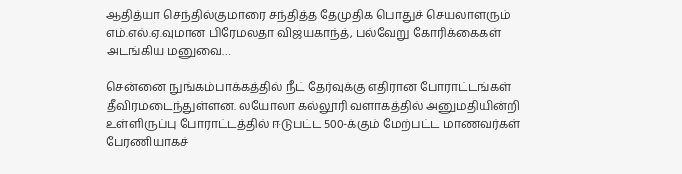ஆதித்யா செந்தில்குமாரை சந்தித்த தேமுதிக பொதுச் செயலாளரும் எம்.எல்.ஏ.வுமான பிரேமலதா விஜயகாந்த், பல்வேறு கோரிக்கைகள் அடங்கிய மனுவை…

சென்னை நுங்கம்பாக்கத்தில் நீட் தேர்வுக்கு எதிரான போராட்டங்கள் தீவிரமடைந்துள்ளன. லயோலா கல்லூரி வளாகத்தில் அனுமதியின்றி உள்ளிருப்பு போராட்டத்தில் ஈடுபட்ட 500-க்கும் மேற்பட்ட மாணவர்கள் பேரணியாகச்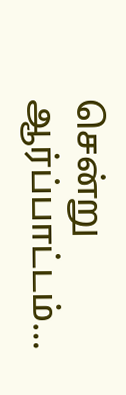சென்று ஆர்ப்பாட்டம்…